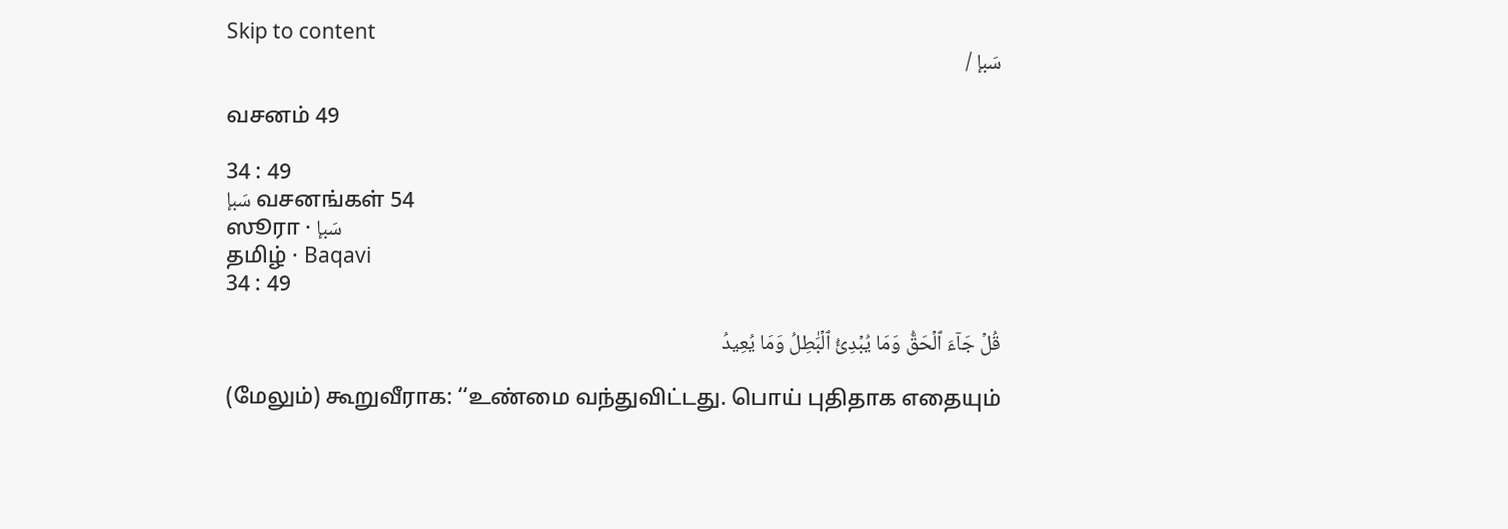Skip to content
سَبإ /

வசனம் 49

34 : 49
سَبإ வசனங்கள் 54
ஸூரா · سَبإ
தமிழ் · Baqavi
34 : 49

قُلۡ جَآءَ ٱلۡحَقُّ وَمَا يُبۡدِئُ ٱلۡبَٰطِلُ وَمَا يُعِيدُ

(மேலும்) கூறுவீராக: ‘‘உண்மை வந்துவிட்டது. பொய் புதிதாக எதையும்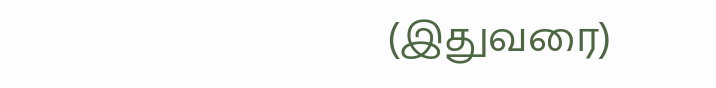(இதுவரை)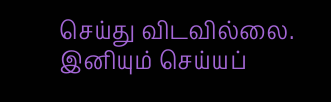செய்து விடவில்லை. இனியும் செய்யப்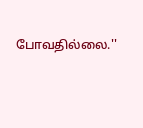போவதில்லை.''